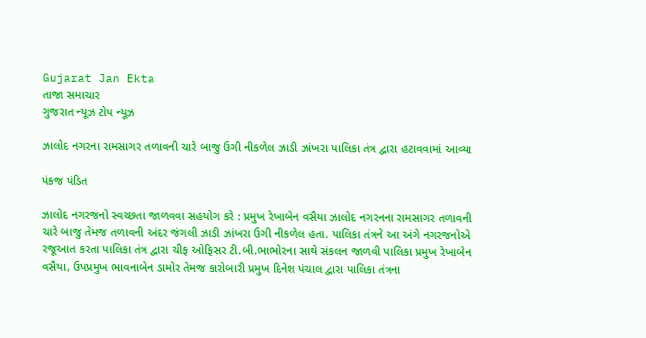Gujarat Jan Ekta
તાજા સમાચાર
ગુજરાત ન્યૂઝ ટોપ ન્યૂઝ

ઝાલોદ નગરના રામસાગર તળાવની ચારે બાજુ ઉગી નીકળેલ ઝાડી ઝાંખરા પાલિકા તંત્ર દ્વારા હટાવવામાં આવ્યા

પંકજ પંડિત

ઝાલોદ નગરજનો સ્વચ્છતા જાળવવા સહયોગ કરે : પ્રમુખ રેખાબેન વસૈયા ઝાલોદ નગરનના રામસાગર તળાવની ચારે બાજુ તેમજ તળાવની અંદર જંગલી ઝાડી ઝાંખરા ઉગી નીકળેલ હતા. પાલિકા તંત્રને આ અંગે નગરજનોએ રજૂઆત કરતા પાલિકા તંત્ર દ્વારા ચીફ ઓફિસર ટી.બી.ભાભોરના સાથે સંકલન જાળવી પાલિકા પ્રમુખ રેખાબેન વસૈયા, ઉપપ્રમુખ ભાવનાબેન ડામોર તેમજ કારોબારી પ્રમુખ દિનેશ પંચાલ દ્વારા પાલિકા તંત્રના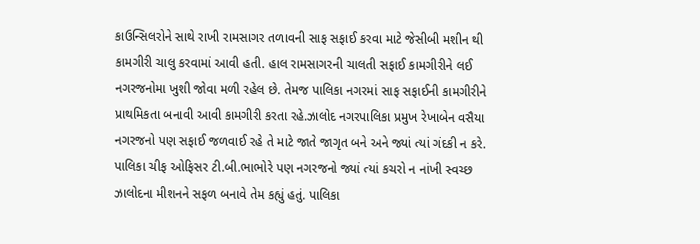કાઉન્સિલરોને સાથે રાખી રામસાગર તળાવની સાફ સફાઈ કરવા માટે જેસીબી મશીન થી કામગીરી ચાલુ કરવામાં આવી હતી. હાલ રામસાગરની ચાલતી સફાઈ કામગીરીને લઈ નગરજનોમા ખુશી જોવા મળી રહેલ છે. તેમજ પાલિકા નગરમાં સાફ સફાઈની કામગીરીને પ્રાથમિકતા બનાવી આવી કામગીરી કરતા રહે.ઝાલોદ નગરપાલિકા પ્રમુખ રેખાબેન વસૈયા નગરજનો પણ સફાઈ જળવાઈ રહે તે માટે જાતે જાગૃત બને અને જ્યાં ત્યાં ગંદકી ન કરે. પાલિકા ચીફ ઓફિસર ટી.બી.ભાભોરે પણ નગરજનો જ્યાં ત્યાં કચરો ન નાંખી સ્વચ્છ ઝાલોદના મીશનને સફળ બનાવે તેમ કહ્યું હતું. પાલિકા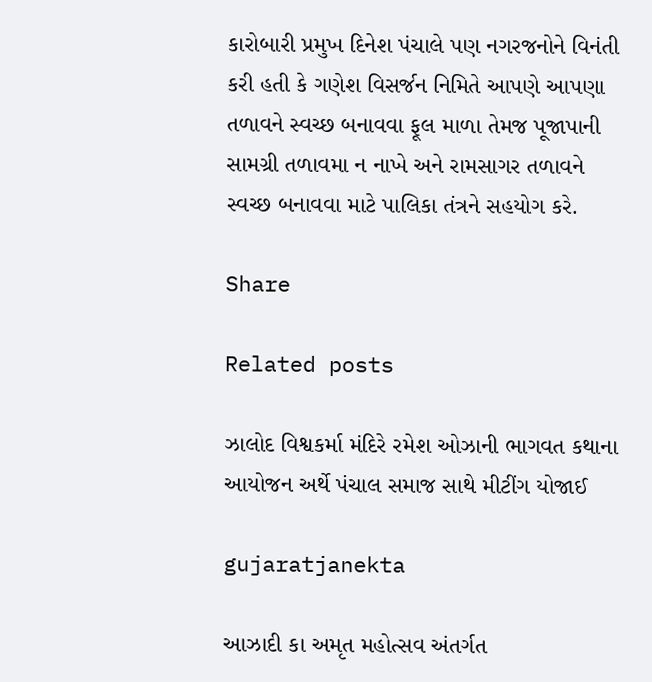કારોબારી પ્રમુખ દિનેશ પંચાલે પણ નગરજનોને વિનંતી કરી હતી કે ગણેશ વિસર્જન નિમિતે આપણે આપણા તળાવને સ્વચ્છ બનાવવા ફૂલ માળા તેમજ પૂજાપાની સામગ્રી તળાવમા ન નાખે અને રામસાગર તળાવને સ્વચ્છ બનાવવા માટે પાલિકા તંત્રને સહયોગ કરે.

Share

Related posts

ઝાલોદ વિશ્વકર્મા મંદિરે રમેશ ઓઝાની ભાગવત કથાના આયોજન અર્થે પંચાલ સમાજ સાથે મીટીંગ યોજાઈ

gujaratjanekta

આઝાદી કા અમૃત મહોત્સવ અંતર્ગત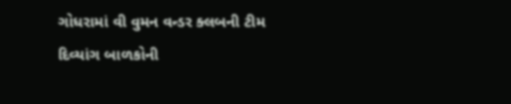ગોધરામાં વી વુમન વન્ડર ક્લબની ટીમ દિવ્યાંગ બાળકોની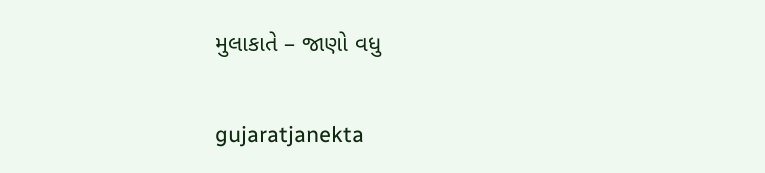મુલાકાતે – જાણો વધુ

gujaratjanekta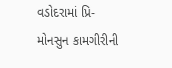વડોદરામાં પ્રિ-મોનસુન કામગીરીની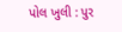પોલ ખુલી : પુર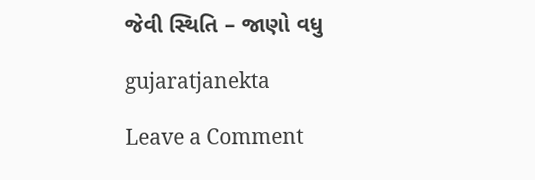જેવી સ્થિતિ – જાણો વધુ

gujaratjanekta

Leave a Comment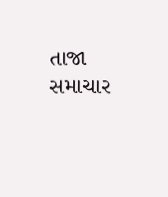તાજા સમાચાર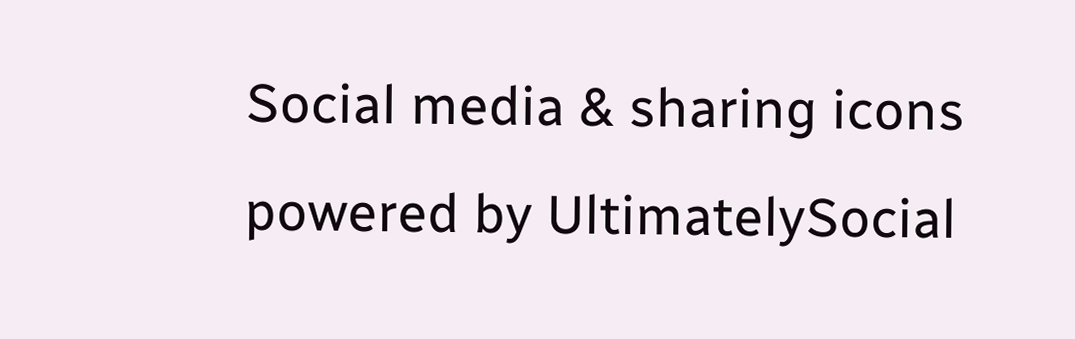Social media & sharing icons powered by UltimatelySocial